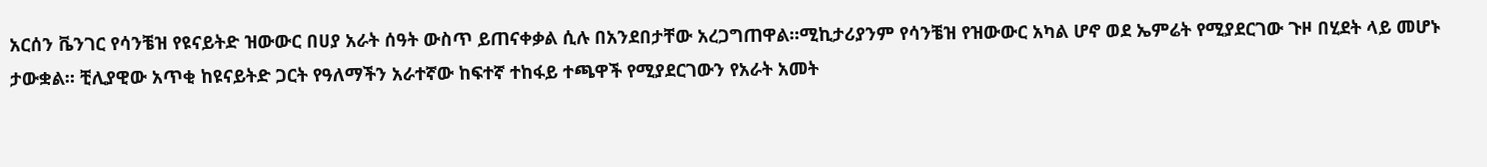አርሰን ቬንገር የሳንቼዝ የዩናይትድ ዝውውር በሀያ አራት ሰዓት ውስጥ ይጠናቀቃል ሲሉ በአንደበታቸው አረጋግጠዋል።ሚኪታሪያንም የሳንቼዝ የዝውውር አካል ሆኖ ወደ ኤምሬት የሚያደርገው ጉዞ በሂደት ላይ መሆኑ ታውቋል። ቺሊያዊው አጥቂ ከዩናይትድ ጋርት የዓለማችን አራተኛው ከፍተኛ ተከፋይ ተጫዋች የሚያደርገውን የአራት አመት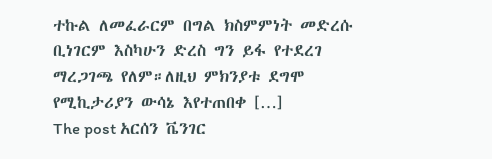ተኩል ለመፈራርም በግል ክስምምነት መድረሱ ቢነገርም እስካሁን ድረስ ግን ይፋ የተደረገ ማረጋገጫ የለም።ለዚህ ምክንያቱ ደግሞ የሚኪታሪያን ውሳኔ እየተጠበቀ […]
The post አርሰን ቬንገር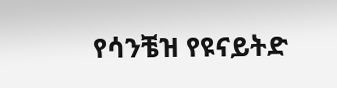የሳንቼዝ የዩናይትድ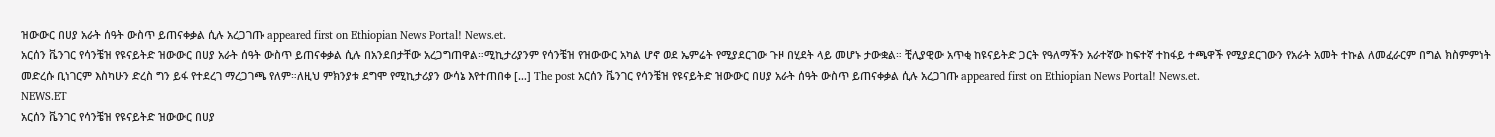ዝውውር በሀያ አራት ሰዓት ውስጥ ይጠናቀቃል ሲሉ አረጋገጡ appeared first on Ethiopian News Portal! News.et.
አርሰን ቬንገር የሳንቼዝ የዩናይትድ ዝውውር በሀያ አራት ሰዓት ውስጥ ይጠናቀቃል ሲሉ በአንደበታቸው አረጋግጠዋል።ሚኪታሪያንም የሳንቼዝ የዝውውር አካል ሆኖ ወደ ኤምሬት የሚያደርገው ጉዞ በሂደት ላይ መሆኑ ታውቋል። ቺሊያዊው አጥቂ ከዩናይትድ ጋርት የዓለማችን አራተኛው ከፍተኛ ተከፋይ ተጫዋች የሚያደርገውን የአራት አመት ተኩል ለመፈራርም በግል ክስምምነት መድረሱ ቢነገርም እስካሁን ድረስ ግን ይፋ የተደረገ ማረጋገጫ የለም።ለዚህ ምክንያቱ ደግሞ የሚኪታሪያን ውሳኔ እየተጠበቀ […] The post አርሰን ቬንገር የሳንቼዝ የዩናይትድ ዝውውር በሀያ አራት ሰዓት ውስጥ ይጠናቀቃል ሲሉ አረጋገጡ appeared first on Ethiopian News Portal! News.et.
NEWS.ET
አርሰን ቬንገር የሳንቼዝ የዩናይትድ ዝውውር በሀያ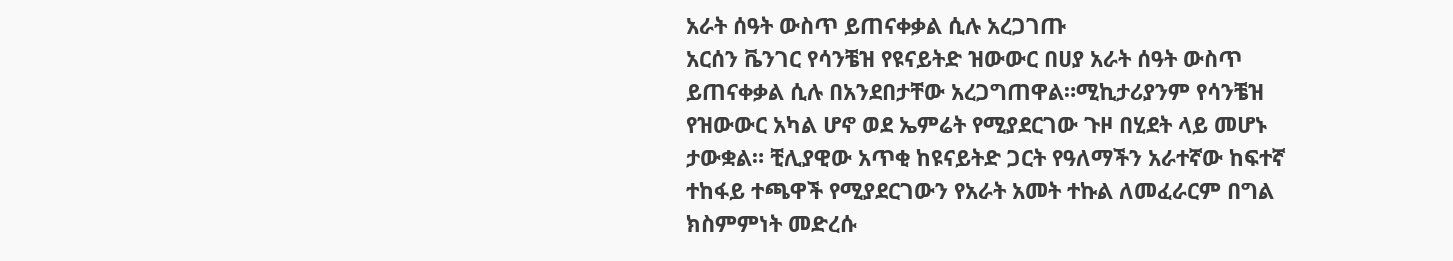አራት ሰዓት ውስጥ ይጠናቀቃል ሲሉ አረጋገጡ
አርሰን ቬንገር የሳንቼዝ የዩናይትድ ዝውውር በሀያ አራት ሰዓት ውስጥ ይጠናቀቃል ሲሉ በአንደበታቸው አረጋግጠዋል።ሚኪታሪያንም የሳንቼዝ የዝውውር አካል ሆኖ ወደ ኤምሬት የሚያደርገው ጉዞ በሂደት ላይ መሆኑ ታውቋል። ቺሊያዊው አጥቂ ከዩናይትድ ጋርት የዓለማችን አራተኛው ከፍተኛ ተከፋይ ተጫዋች የሚያደርገውን የአራት አመት ተኩል ለመፈራርም በግል ክስምምነት መድረሱ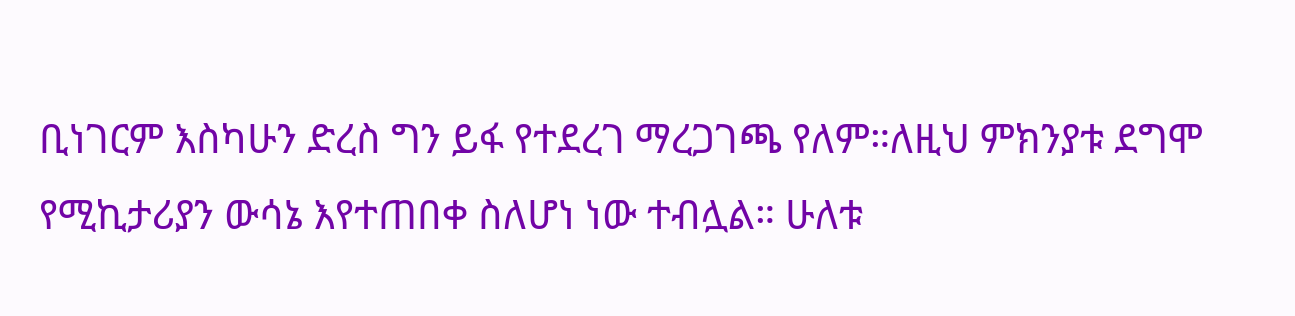ቢነገርም እስካሁን ድረስ ግን ይፋ የተደረገ ማረጋገጫ የለም።ለዚህ ምክንያቱ ደግሞ የሚኪታሪያን ውሳኔ እየተጠበቀ ስለሆነ ነው ተብሏል። ሁለቱ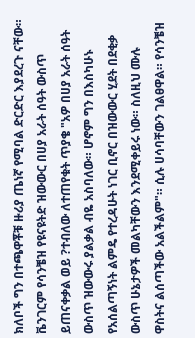ክለቦች ግን በተጫዋቾቹ ዙሪያ ጤነኛ የሚባል ድርድር እያደረጉ ናቸው። ቬንገርም የሳንቼዝ የዩናዩትድ ዝውውር በሀያ አራት ሰዓት ውስጥ ይጠናቀቃል ወይ ?ተብለው ለተጠየቁት ጥያቄ "አዎ በሀያ አራት ሰዓት ውስጥ ዝውውሩ ያልቃል ብዬ አስባለው። ሆኖም ግን በእስካሁኑ የአሰልጣኝነት ልምዴ የተረዳሁት ነገር ቢኖር በዝውውር ሂደት በደቂቃ ውስጥ ሁኔታዎች መልካቸውን እንደሚቀይሩ ነው። ስለዚህ ሙሉ ዋስትና ልሰጣችው አልችልም"። ሲሉ ሀሳባቸውን ገልፀዋል። የሳንቼዝ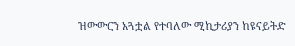ዝውውርን አጓቷል የተባለው ሚኪታሪያን ከዩናይትድ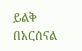ይልቅ በአርሰናል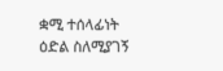ቋሚ ተሰላፊነት ዕድል ስለሚያገኝ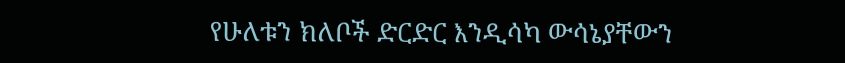የሁለቱን ክለቦች ድርድር እንዲሳካ ውሳኔያቸውን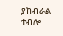ያከብራል ተብሎ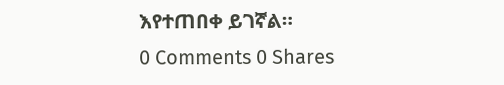እየተጠበቀ ይገኛል።
0 Comments 0 Shares